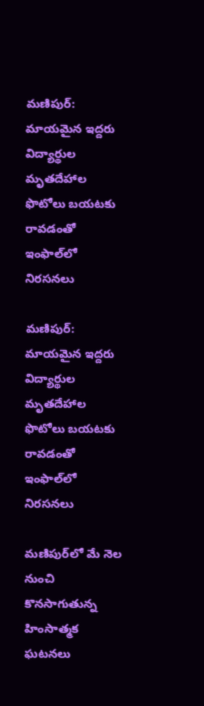మణిపుర్: మాయమైన ఇద్దరు విద్యార్థుల మృతదేహాల ఫొటోలు బయటకు రావడంతో ఇంఫాల్‌లో నిరసనలు

మణిపుర్: మాయమైన ఇద్దరు విద్యార్థుల మృతదేహాల ఫొటోలు బయటకు రావడంతో ఇంఫాల్‌లో నిరసనలు

మణిపుర్‌లో మే నెల నుంచి కొనసాగుతున్న హింసాత్మక ఘటనలు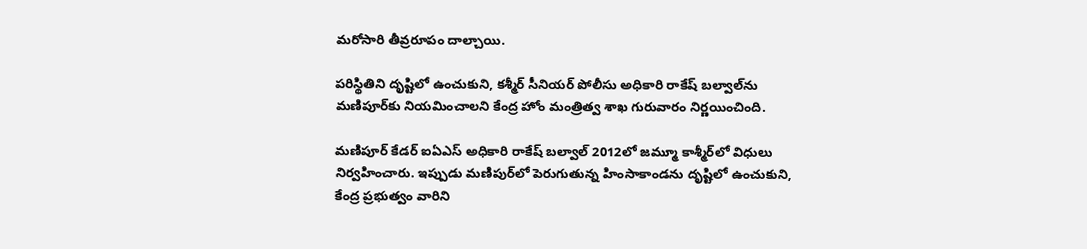మరోసారి తీవ్రరూపం దాల్చాయి.

పరిస్థితిని దృష్టిలో ఉంచుకుని, కశ్మీర్ సీనియర్ పోలీసు అధికారి రాకేష్ బల్వాల్‌ను మణిపూర్‌కు నియమించాలని కేంద్ర హోం మంత్రిత్వ శాఖ గురువారం నిర్ణయించింది.

మణిపూర్ కేడర్ ఐఏఎస్ అధికారి రాకేష్ బల్వాల్ 2012లో జమ్మూ కాశ్మీర్‌లో విధులు నిర్వహించారు. ఇప్పుడు మణిపుర్‌లో పెరుగుతున్న హింసాకాండను దృష్టిలో ఉంచుకుని, కేంద్ర ప్రభుత్వం వారిని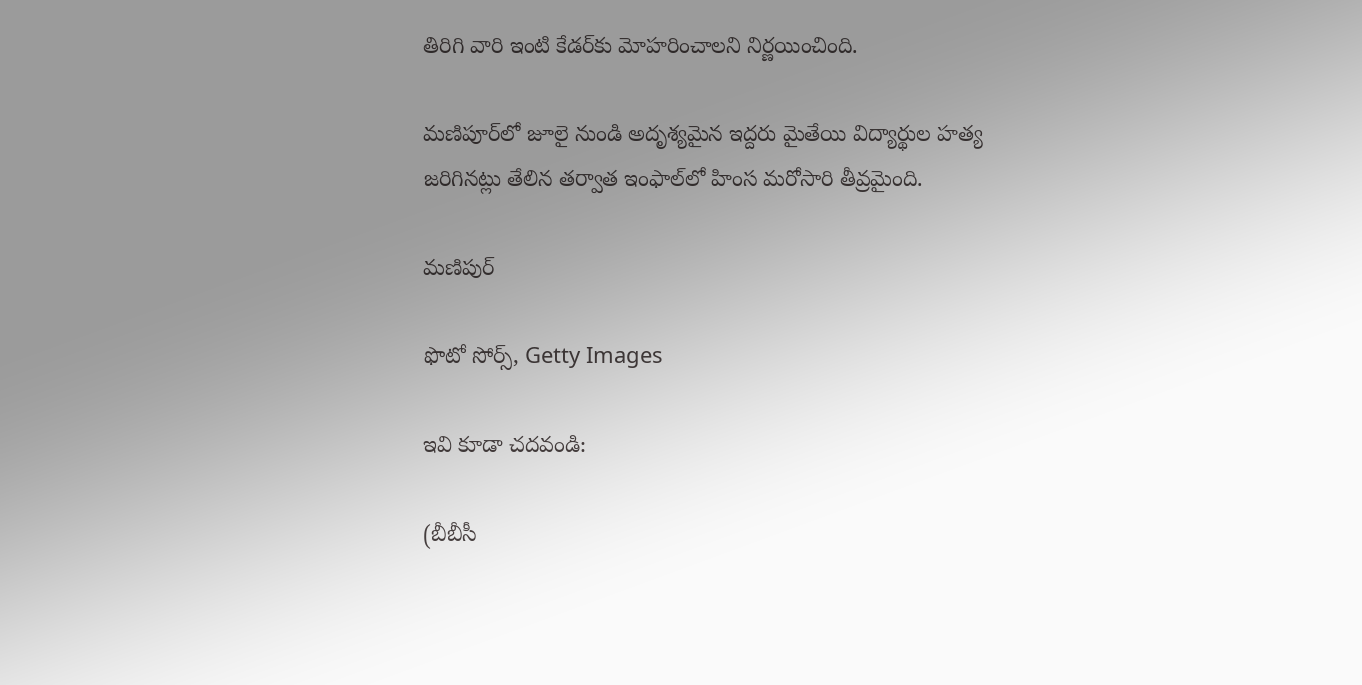తిరిగి వారి ఇంటి కేడర్‌కు మోహరించాలని నిర్ణయించింది.

మణిపూర్‌లో జూలై నుండి అదృశ్యమైన ఇద్దరు మైతేయి విద్యార్థుల హత్య జరిగినట్లు తేలిన తర్వాత ఇంఫాల్‌లో హింస మరోసారి తీవ్రమైంది.

మణిపుర్

ఫొటో సోర్స్, Getty Images

ఇవి కూడా చదవండి:

(బీబీసీ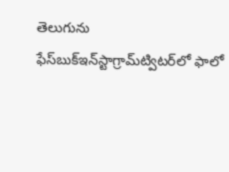తెలుగును ఫేస్‌బుక్ఇన్‌స్టాగ్రామ్‌ట్విటర్‌లో ఫాలో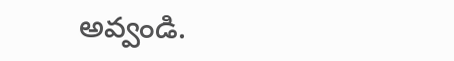అవ్వండి.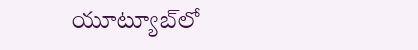యూట్యూబ్‌లో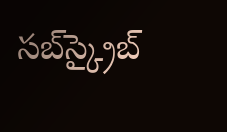సబ్‌స్క్రైబ్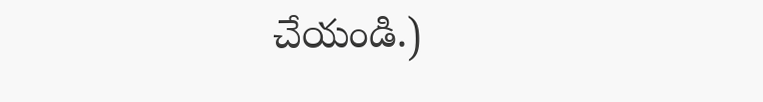చేయండి.)